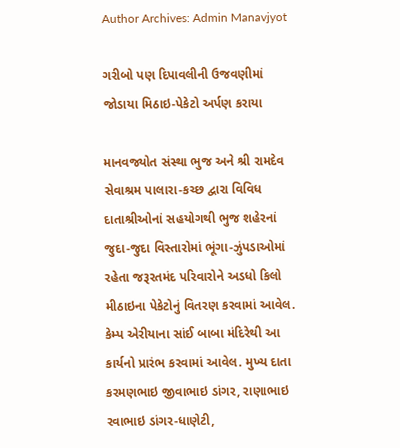Author Archives: Admin Manavjyot

ગરીબો પણ દિપાવલીની ઉજવણીમાં જોડાયા મિઠાઇ-પેકેટો અર્પણ કરાયા

માનવજ્યોત સંસ્થા ભુજ અને શ્રી રામદેવ સેવાશ્રમ પાલારા-કચ્છ દ્વારા વિવિધ દાતાશ્રીઓનાં સહયોગથી ભુજ શહેરનાં જુદા-જુદા વિસ્તારોમાં ભૂંગા-ઝુંપડાઓમાં રહેતા જરૂરતમંદ પરિવારોને અડધો કિલો મીઠાઇના પેકેટોનું વિતરણ કરવામાં આવેલ. કેમ્પ એરીયાના સાંઈ બાબા મંદિરેથી આ કાર્યનો પ્રારંભ કરવામાં આવેલ. મુખ્ય દાતા કરમણભાઇ જીવાભાઇ ડાંગર, રાણાભાઇ રવાભાઇ ડાંગર-ધાણેટી,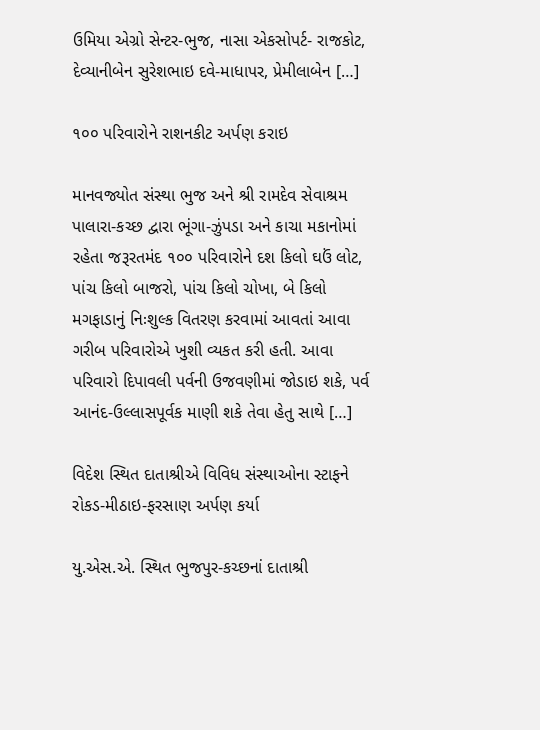ઉમિયા એગ્રો સેન્ટર-ભુજ, નાસા એકસોપર્ટ- રાજકોટ, દેવ્યાનીબેન સુરેશભાઇ દવે-માધાપર, પ્રેમીલાબેન […]

૧૦૦ પરિવારોને રાશનકીટ અર્પણ કરાઇ

માનવજ્યોત સંસ્થા ભુજ અને શ્રી રામદેવ સેવાશ્રમ પાલારા-કચ્છ દ્વારા ભૂંગા-ઝુંપડા અને કાચા મકાનોમાં રહેતા જરૂરતમંદ ૧૦૦ પરિવારોને દશ કિલો ઘઉં લોટ, પાંચ કિલો બાજરો, પાંચ કિલો ચોખા, બે કિલો મગફાડાનું નિઃશુલ્ક વિતરણ કરવામાં આવતાં આવા ગરીબ પરિવારોએ ખુશી વ્યકત કરી હતી. આવા પરિવારો દિપાવલી પર્વની ઉજવણીમાં જોડાઇ શકે, પર્વ આનંદ-ઉલ્લાસપૂર્વક માણી શકે તેવા હેતુ સાથે […]

વિદેશ સ્થિત દાતાશ્રીએ વિવિધ સંસ્થાઓના સ્ટાફને રોકડ-મીઠાઇ-ફરસાણ અર્પણ કર્યા

યુ.એસ.એ. સ્થિત ભુજપુર-કચ્છનાં દાતાશ્રી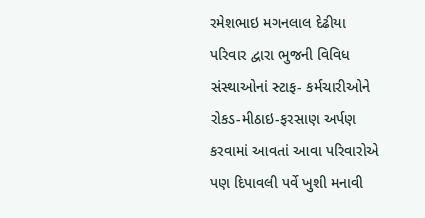રમેશભાઇ મગનલાલ દેઢીયા પરિવાર દ્વારા ભુજની વિવિધ સંસ્થાઓનાં સ્ટાફ- કર્મચારીઓને રોકડ-મીઠાઇ-ફરસાણ અર્પણ કરવામાં આવતાં આવા પરિવારોએ પણ દિપાવલી પર્વે ખુશી મનાવી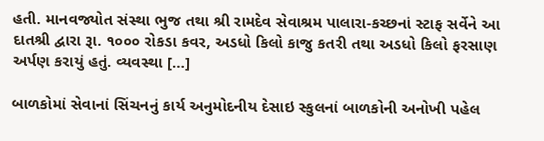હતી. માનવજ્યોત સંસ્થા ભુજ તથા શ્રી રામદેવ સેવાશ્રમ પાલારા-કચ્છનાં સ્ટાફ સર્વેને આ દાતશ્રી દ્વારા રૂા. ૧૦૦૦ રોકડા કવર, અડધો કિલો કાજુ કતરી તથા અડધો કિલો ફરસાણ અર્પણ કરાયું હતું. વ્યવસ્થા […]

બાળકોમાં સેવાનાં સિંચનનું કાર્ય અનુમોદનીય દેસાઇ સ્કુલનાં બાળકોની અનોખી પહેલ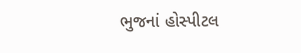ભુજનાં હોસ્પીટલ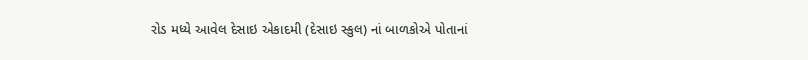રોડ મધ્યે આવેલ દેસાઇ એકાદમી (દેસાઇ સ્કુલ) નાં બાળકોએ પોતાનાં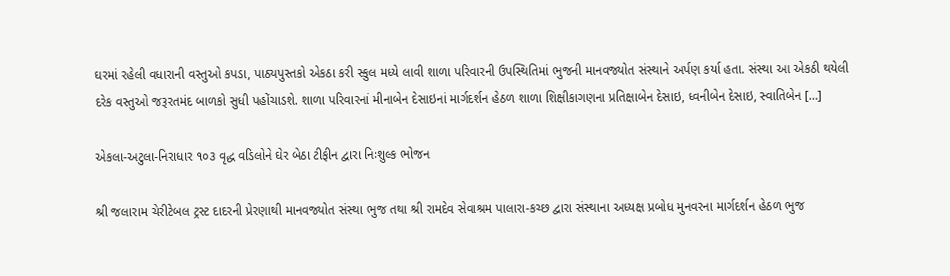ઘરમાં રહેલી વધારાની વસ્તુઓ કપડા, પાઠ્યપુસ્તકો એકઠા કરી સ્કુલ મધ્યે લાવી શાળા પરિવારની ઉપસ્થિતિમાં ભુજની માનવજ્યોત સંસ્થાને અર્પણ કર્યા હતા. સંસ્થા આ એકઠી થયેલી દરેક વસ્તુઓ જરૂરતમંદ બાળકો સુધી પહોંચાડશે. શાળા પરિવારનાં મીનાબેન દેસાઇનાં માર્ગદર્શન હેઠળ શાળા શિક્ષીકાગણના પ્રતિક્ષાબેન દેસાઇ, ધ્વનીબેન દેસાઇ, સ્વાતિબેન […]

એકલા-અટુલા-નિરાધાર ૧૦૩ વૃદ્ધ વડિલોને ઘેર બેઠા ટીફીન દ્વારા નિઃશુલ્ક ભોજન

શ્રી જલારામ ચેરીટેબલ ટ્રસ્ટ દાદરની પ્રેરણાથી માનવજ્યોત સંસ્થા ભુજ તથા શ્રી રામદેવ સેવાશ્રમ પાલારા-કચ્છ દ્વારા સંસ્થાના અધ્યક્ષ પ્રબોધ મુનવરના માર્ગદર્શન હેઠળ ભુજ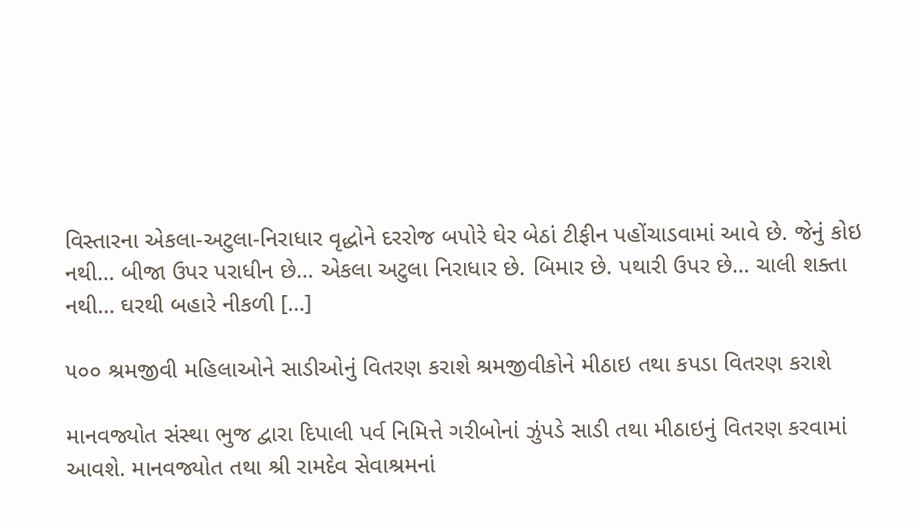વિસ્તારના એકલા-અટુલા-નિરાધાર વૃદ્ધોને દરરોજ બપોરે ઘેર બેઠાં ટીફીન પહોંચાડવામાં આવે છે. જેનું કોઇ નથી… બીજા ઉપર પરાધીન છે… એકલા અટુલા નિરાધાર છે. બિમાર છે. પથારી ઉપર છે… ચાલી શક્તા નથી… ઘરથી બહારે નીકળી […]

૫૦૦ શ્રમજીવી મહિલાઓને સાડીઓનું વિતરણ કરાશે શ્રમજીવીકોને મીઠાઇ તથા કપડા વિતરણ કરાશે

માનવજ્યોત સંસ્થા ભુજ દ્વારા દિપાલી પર્વ નિમિત્તે ગરીબોનાં ઝુંપડે સાડી તથા મીઠાઇનું વિતરણ કરવામાં આવશે. માનવજ્યોત તથા શ્રી રામદેવ સેવાશ્રમનાં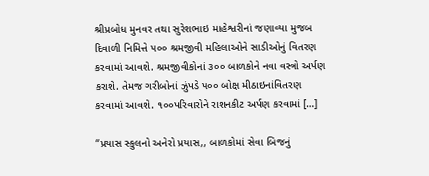શ્રીપ્રબોધ મુનવર તથા સુરેશભાઇ માહેશ્વરીનાં જણાવ્યા મુજબ દિવાળી નિમિત્તે ૫૦૦ શ્રમજીવી મહિલાઓને સાડીઓનું વિતરણ કરવામાં આવશે. શ્રમજીવીકોનાં ૩૦૦ બાળકોને નવા વસ્ત્રો અર્પણ કરાશે. તેમજ ગરીબોનાં ઝુંપડે ૫૦૦ બોક્ષ મીઠાઇનાંવિતરણ કરવામાં આવશે. ૧૦૦પરિવારોને રાશનકીટ અર્પણ કરવામાં […]

“પ્રયાસ સ્કુલનો અનેરો પ્રયાસ,, બાળકોમાં સેવા બિજનું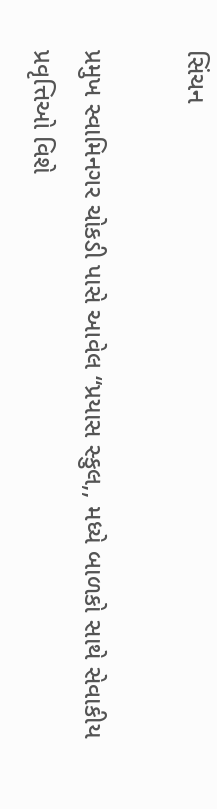સિંચન

પ્રમુખ સ્વામિનગર ચોકડી પાસે આવેલ “પ્રયાસ સ્કુલ,, મધ્યે બાળકો સાથે સેવાકીય પ્રવૃત્તિઓ વિશે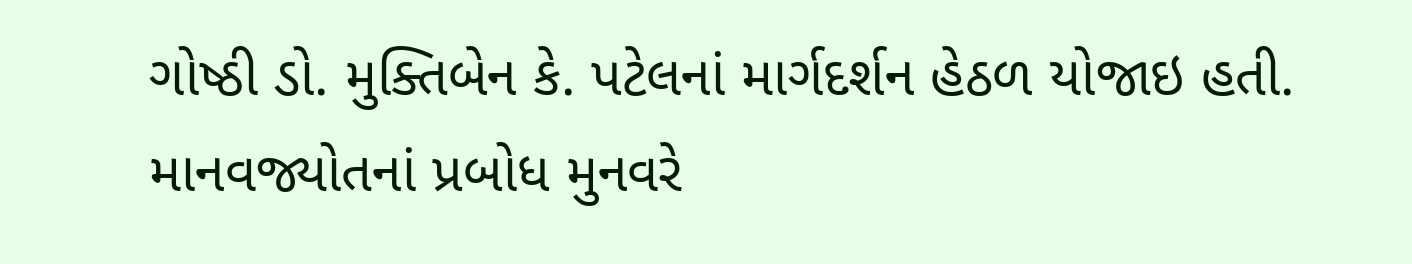ગોષ્ઠી ડો. મુક્તિબેન કે. પટેલનાં માર્ગદર્શન હેઠળ યોજાઇ હતી. માનવજ્યોતનાં પ્રબોધ મુનવરે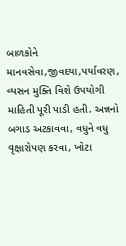બાળકોને માનવસેવા,જીવદયા,પર્યાવરણ, વ્યસન મુક્તિ વિશે ઉપયોગી માહિતી પૂરી પાડી હતી. અન્નનો બગાડ અટકાવવા, વધુને વધુ વૃક્ષારોપણ કરવા, ખોટા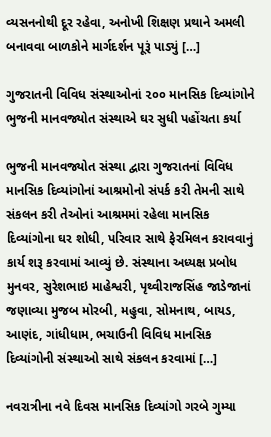વ્યસનનોથી દૂર રહેવા, અનોખી શિક્ષણ પ્રથાને અમલી બનાવવા બાળકોને માર્ગદર્શન પૂરૂં પાડ્યું […]

ગુજરાતની વિવિધ સંસ્થાઓનાં ૨૦૦ માનસિક દિવ્યાંગોને ભુજની માનવજ્યોત સંસ્થાએ ઘર સુધી પહોંચતા કર્યા

ભુજની માનવજ્યોત સંસ્થા દ્વારા ગુજરાતનાં વિવિધ માનસિક દિવ્યાંગોનાં આશ્રમોનો સંપર્ક કરી તેમની સાથે સંકલન કરી તેઓનાં આશ્રમમાં રહેલા માનસિક દિવ્યાંગોના ઘર શોધી, પરિવાર સાથે ફેરમિલન કરાવવાનું કાર્ય શરૂ કરવામાં આવ્યું છે. સંસ્થાના અધ્યક્ષ પ્રબોધ મુનવર, સુરેશભાઇ માહેશ્વરી, પૃથ્વીરાજસિંહ જાડેજાનાં જણાવ્યા મુજબ મોરબી, મહુવા, સોમનાથ, બાયડ, આણંદ, ગાંધીધામ, ભચાઉની વિવિધ માનસિક દિવ્યાંગોની સંસ્થાઓ સાથે સંકલન કરવામાં […]

નવરાત્રીના નવે દિવસ માનસિક દિવ્યાંગો ગરબે ગુમ્યા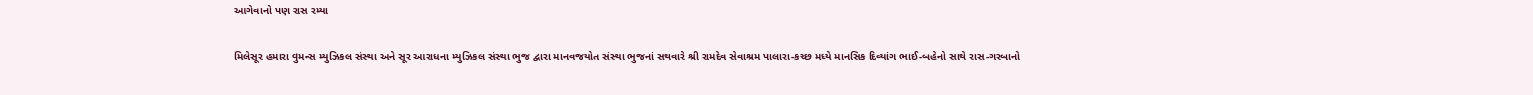આગેવાનો પણ રાસ રમ્યા

મિલેસૂર હમારા વુમન્સ મ્યુઝિકલ સંસ્થા અને સૂર આરાધના મ્યુઝિકલ સંસ્થા ભુજ દ્વારા માનવજયોત સંસ્થા ભુજનાં સથવારે શ્રી રામદેવ સેવાશ્રમ પાલારા-કચ્છ મધ્યે માનસિક દિવ્યાંગ ભાઈ-બહેનો સાથે રાસ-ગરબાનો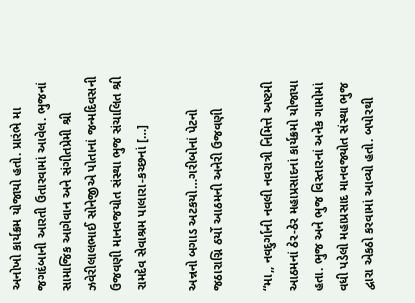અનોખો કાર્યક્રમ યોજાયો હતો. પ્રારંભે મા જગદંબાની આરતી ઉતારવામાં આવેલ. ભુજનાં સામાજિક આગેવાન અને સંગીતપ્રેમી શ્રી ઝવેરીલાલભાઈ સોનેજીએ પોતાનાં જન્મદિવસની ઉજવણી માનવજયોત સંસ્થા ભુજ સંચાલિત શ્રી રામદેવ સેવાશ્રમ પાલારા-કચ્છનાં […]

અન્નનો બગાડ અટકયો…ગરીબોનાં પેટનો જઠારાગ્નિ ઠર્યો આઠમની અનેરી ઉજવણી

“મા,, નવદુર્ગાની નવલી નવરાત્રી નિમિત્તે અષ્ટમી આઠમનાં ઠેર-ઠેર મહાપ્રસાદનાં કાર્યક્રમો યોજાયા હતા. ભુજ અને ભુજ વિસ્તારનાં અનેક ગામોમાં વધી પડેલો મહાપ્રસાદ માનવજ્યોત સંસ્થા ભુજ દ્વારા એકઠો કરવામાં આવ્યો હતો. બપોરથી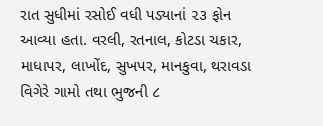રાત સુધીમાં રસોઈ વધી પડ્યાનાં ૨૩ ફોન આવ્યા હતા. વરલી, રતનાલ, કોટડા ચકાર, માધાપર, લાખોંદ, સુખપર, માનકુવા, થરાવડા વિગેરે ગામો તથા ભુજની ૮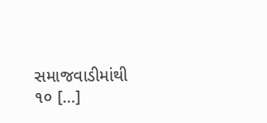સમાજવાડીમાંથી ૧૦ […]